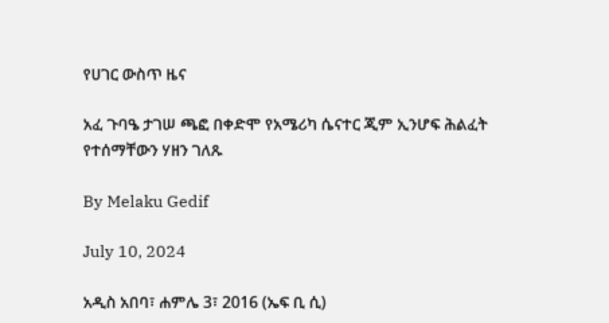የሀገር ውስጥ ዜና

አፈ ጉባዔ ታገሠ ጫፎ በቀድሞ የአሜሪካ ሴናተር ጂም ኢንሆፍ ሕልፈት የተሰማቸውን ሃዘን ገለጹ

By Melaku Gedif

July 10, 2024

አዲስ አበባ፣ ሐምሌ 3፣ 2016 (ኤፍ ቢ ሲ)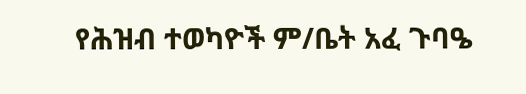የሕዝብ ተወካዮች ም/ቤት አፈ ጉባዔ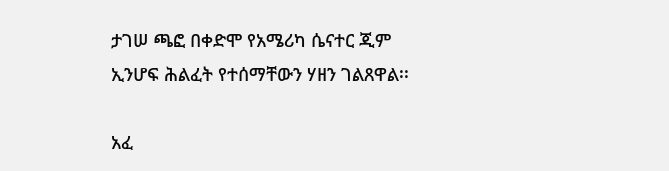ታገሠ ጫፎ በቀድሞ የአሜሪካ ሴናተር ጂም ኢንሆፍ ሕልፈት የተሰማቸውን ሃዘን ገልጸዋል፡፡

አፈ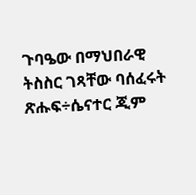ጉባዔው በማህበራዊ ትስስር ገጻቸው ባሰፈሩት ጽሑፍ÷ሴናተር ጂም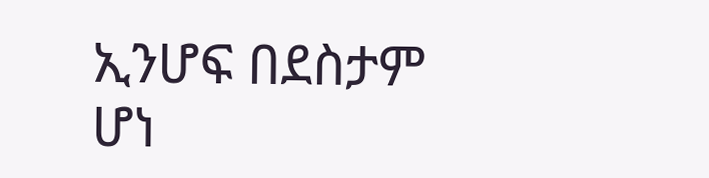ኢንሆፍ በደስታም ሆነ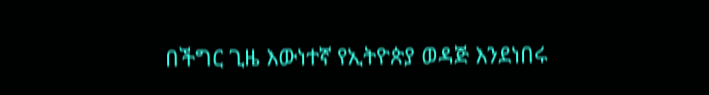በችግር ጊዜ እውነተኛ የኢትዮጵያ ወዳጅ እንደነበሩ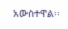አውስተዋል፡፡